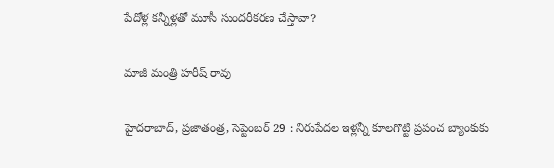పేదోళ్ల కన్నీళ్లతో మూసీ సుందరీకరణ చేస్తావా?

మాజీ మంత్రి హ‌రీష్ రావు

హైదరాబాద్‌, ప్ర‌జాతంత్ర‌, సెప్టెంబ‌ర్ 29 : నిరుపేదల ఇళ్లన్నీ కూలగొట్టి ప్రపంచ బ్యాంకుకు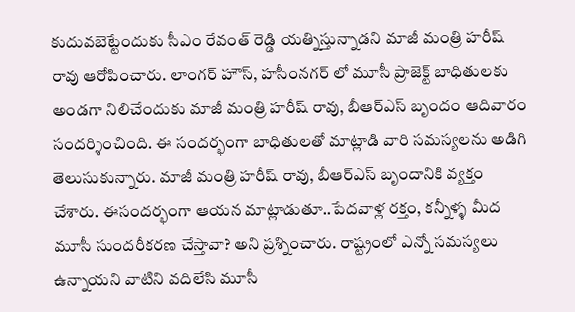కుదువబెట్టేందుకు సీఎం రేవంత్ రెడ్డి య‌త్నిస్తున్నాడ‌ని మాజీ మంత్రి హ‌రీష్ రావు ఆరోపించారు. లాంగర్ హౌస్, హసీంనగర్ లో మూసీ ప్రాజెక్ట్ బాధితులకు అండగా నిలిచేందుకు మాజీ మంత్రి హరీష్ రావు, బీఆర్ఎస్ బృందం ఆదివారం సంద‌ర్శించింది. ఈ సందర్భంగా బాధితుల‌తో మాట్లాడి వారి స‌మ‌స్య‌ల‌ను అడిగి తెలుసుకున్నారు. మాజీ మంత్రి హరీష్ రావు, బీఆర్ఎస్ బృందానికి వ్యక్తం చేశారు. ఈసంద‌ర్భంగా ఆయ‌న మాట్లాడుతూ..పేదవాళ్ల రక్తం, కన్నీళ్ళ మీద మూసీ సుందరీకరణ చేస్తావా? అని ప్ర‌శ్నించారు. రాష్ట్రంలో ఎన్నో సమస్యలు ఉన్నాయని వాటిని వదిలేసి మూసీ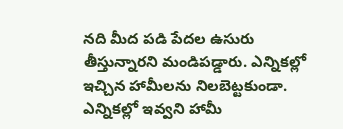నది మీద పడి పేదల ఉసురు తీస్తున్నారని మండిప‌డ్డారు. ఎన్నికల్లో ఇచ్చిన హామీలను నిలబెట్టకుండా. ఎన్నికల్లో ఇవ్వని హామీ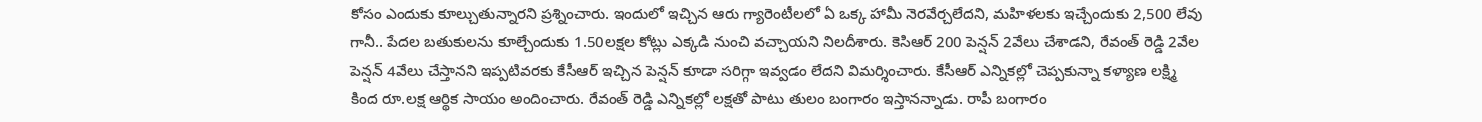కోసం ఎందుకు కూల్చుతున్నార‌ని ప్ర‌శ్నించారు. ఇందులో ఇచ్చిన ఆరు గ్యారెంటీల‌లో ఏ ఒక్క హామీ నెరవేర్చలేదని, మహిళలకు ఇచ్చేందుకు 2,500 లేవు గానీ.. పేదల బతుకులను కూల్చేందుకు 1.50ల‌క్ష‌ల కోట్లు ఎక్కడి నుంచి వచ్చాయని నిల‌దీశారు. కెసిఆర్ 200 పెన్షన్ 2వేలు చేశాడ‌ని, రేవంత్ రెడ్డి 2వేల పెన్షన్ 4వేలు చేస్తాన‌ని ఇప్పటివరకు కేసీఆర్ ఇచ్చిన పెన్షన్ కూడా సరిగ్గా ఇవ్వడం లేదని విమ‌ర్శించారు. కేసీఆర్ ఎన్నికల్లో చెప్పకున్నా కళ్యాణ లక్ష్మి కింద రూ.లక్ష ఆర్థిక సాయం అందించారు. రేవంత్ రెడ్డి ఎన్నికల్లో లక్షతో పాటు తులం బంగారం ఇస్తాన‌న్నాడు. రాపీ బంగారం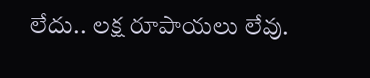లేదు.. లక్ష రూపాయలు లేవు.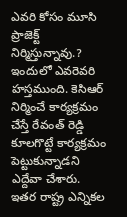ఎవరి కోసం మూసి ప్రాజెక్ట్ నిర్మిస్తున్నావు.? ఇందులో ఎవరెవరి హస్తముంది. కెసిఆర్ నిర్మించే కార్యక్రమం చేస్తే రేవంత్ రెడ్డి కూలగొట్టే కార్యక్రమం పెట్టుకున్నాడని ఎద్దేవా చేశారు. ఇతర రాష్ట్ర ఎన్నికల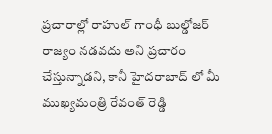ప్రచారాల్లో రాహుల్ గాంధీ బుల్డోజర్ రాజ్యం నడవదు అని ప్రచారం చేస్తున్నాడని, కానీ హైదరాబాద్ లో మీ ముఖ్యమంత్రి రేవంత్ రెడ్డి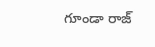గూండా రాజ్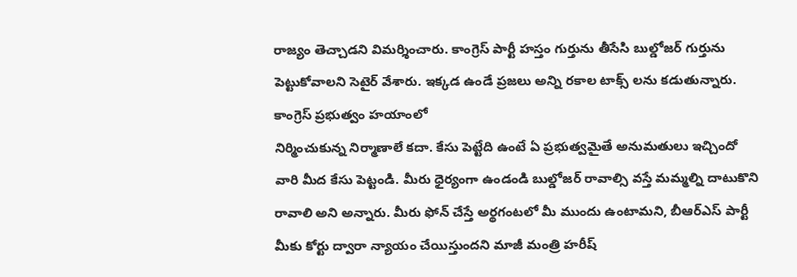రాజ్యం తెచ్చాడని విమ‌ర్శించారు. కాంగ్రెస్ పార్టీ హస్తం గుర్తును తీసేసి బుల్డోజర్ గుర్తును పెట్టుకోవాల‌ని సెటైర్ వేశారు. ఇక్కడ ఉండే ప్రజలు అన్ని రకాల టాక్స్ ల‌ను కడుతున్నారు. కాంగ్రెస్ ప్రభుత్వం హయాంలో
నిర్మించుకున్న నిర్మాణాలే కదా. కేసు పెట్టేది ఉంటే ఏ ప్రభుత్వమైతే అనుమతులు ఇచ్చిందో వారి మీద కేసు పెట్టండి. మీరు ధైర్యంగా ఉండండి బుల్డోజర్ రావాల్సి వస్తే మమ్మల్ని దాటుకొని రావాలి అని అన్నారు. మీరు ఫోన్ చేస్తే అర్థగంటలో మీ ముందు ఉంటామ‌ని, బీఆర్ఎస్ పార్టీ మీకు కోర్టు ద్వారా న్యాయం చేయిస్తుంద‌ని మాజీ మంత్రి హ‌రీష్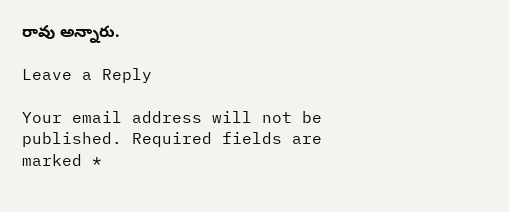రావు అన్నారు.

Leave a Reply

Your email address will not be published. Required fields are marked *